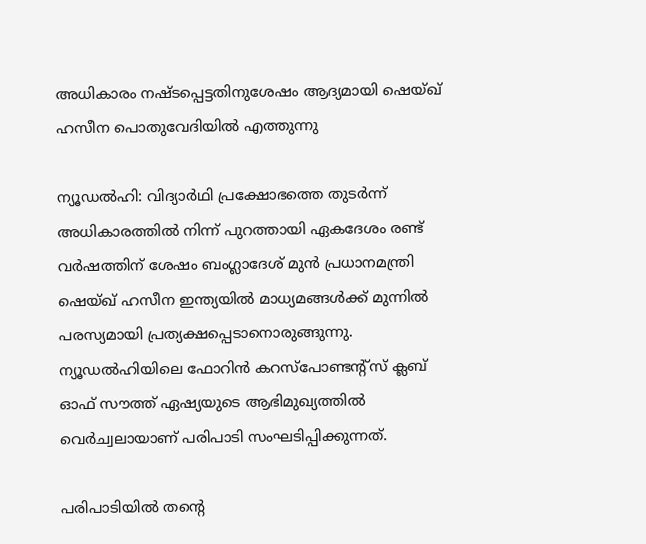അധികാരം നഷ്ടപ്പെട്ടതിനുശേഷം ആദ്യമായി ഷെയ്ഖ് ഹസീന പൊതുവേദിയിൽ എത്തുന്നു

ന്യൂഡൽഹി: വിദ്യാർഥി പ്രക്ഷോഭത്തെ തുടർന്ന് അധികാരത്തിൽ നിന്ന് പുറത്തായി ഏകദേശം രണ്ട് വർഷത്തിന് ശേഷം ബംഗ്ലാദേശ് മുൻ പ്രധാനമന്ത്രി ഷെയ്ഖ് ഹസീന ഇന്ത്യയിൽ മാധ്യമങ്ങൾക്ക് മുന്നിൽ പരസ്യമായി പ്രത്യക്ഷപ്പെടാനൊരുങ്ങുന്നു. ന്യൂഡൽഹിയിലെ ഫോറിൻ കറസ്പോണ്ടന്‍റ്സ് ക്ലബ് ഓഫ് സൗത്ത് ഏഷ്യയുടെ ആഭിമുഖ്യത്തിൽ വെർച്വലായാണ് പരിപാടി സംഘടിപ്പിക്കുന്നത്.

പരിപാടിയിൽ തന്‍റെ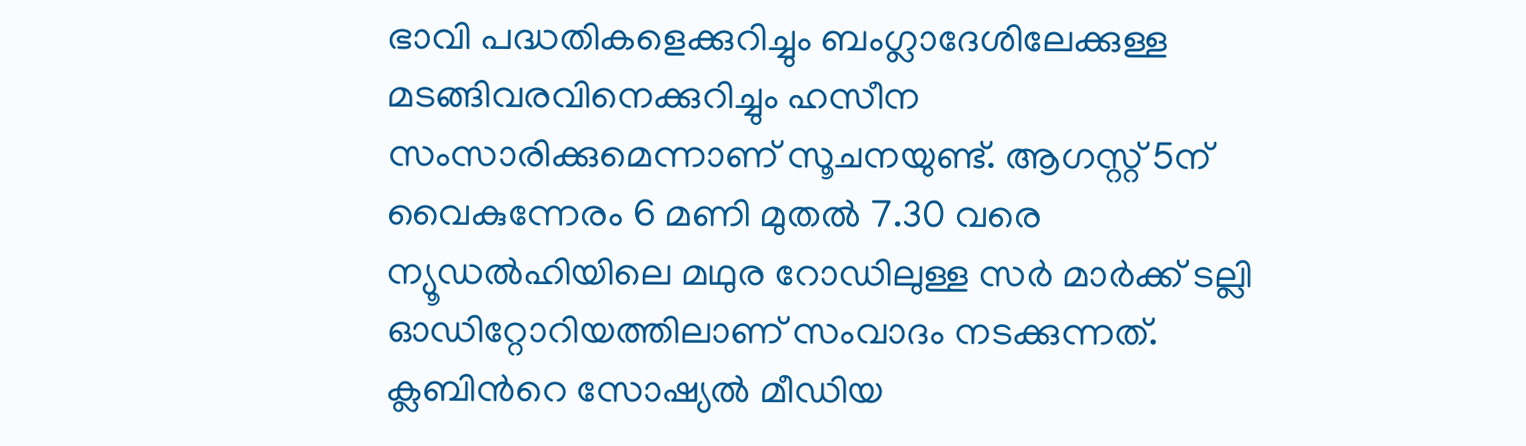ഭാവി പദ്ധതികളെക്കുറിച്ചും ബംഗ്ലാദേശിലേക്കുള്ള മടങ്ങിവരവിനെക്കുറിച്ചും ഹസീന സംസാരിക്കുമെന്നാണ് സൂചനയുണ്ട്. ആഗസ്റ്റ് 5ന് വൈകുന്നേരം 6 മണി മുതൽ 7.30 വരെ ന്യൂഡൽഹിയിലെ മഥുര റോഡിലുള്ള സർ മാർക്ക് ടല്ലി ഓഡിറ്റോറിയത്തിലാണ് സംവാദം നടക്കുന്നത്. ക്ലബിന്‍റെ സോഷ്യൽ മീഡിയ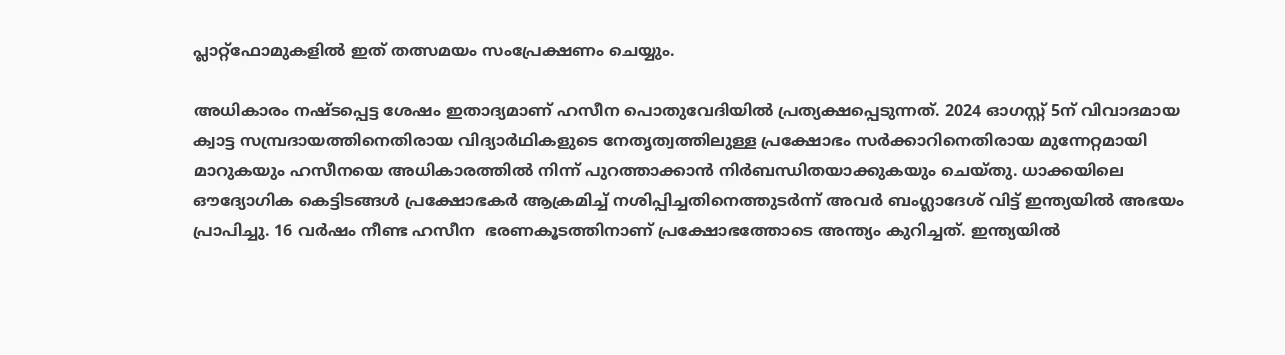പ്ലാറ്റ്‌ഫോമുകളിൽ ഇത് തത്സമയം സംപ്രേക്ഷണം ചെയ്യും.

അധികാരം നഷ്ടപ്പെട്ട ശേഷം ഇതാദ്യമാണ് ഹസീന പൊതുവേദിയിൽ പ്രത്യക്ഷപ്പെടുന്നത്. 2024 ഓഗസ്റ്റ് 5ന് വിവാദമായ ക്വാട്ട സമ്പ്രദായത്തിനെതിരായ വിദ്യാർഥികളുടെ നേതൃത്വത്തിലുള്ള പ്രക്ഷോഭം സർക്കാറിനെതിരായ മുന്നേറ്റമായി മാറുകയും ഹസീനയെ അധികാരത്തിൽ നിന്ന് പുറത്താക്കാൻ നിർബന്ധിതയാക്കുകയും ചെയ്തു. ധാക്കയിലെ ഔദ്യോഗിക കെട്ടിടങ്ങൾ പ്രക്ഷോഭകർ ആക്രമിച്ച് നശിപ്പിച്ചതിനെത്തുടർന്ന് അവർ ബംഗ്ലാദേശ് വിട്ട് ഇന്ത്യയിൽ അഭയം പ്രാപിച്ചു. 16 വർഷം നീണ്ട ഹസീന  ഭരണകൂടത്തിനാണ് പ്രക്ഷോഭത്തോടെ അന്ത്യം കുറിച്ചത്. ഇന്ത്യയിൽ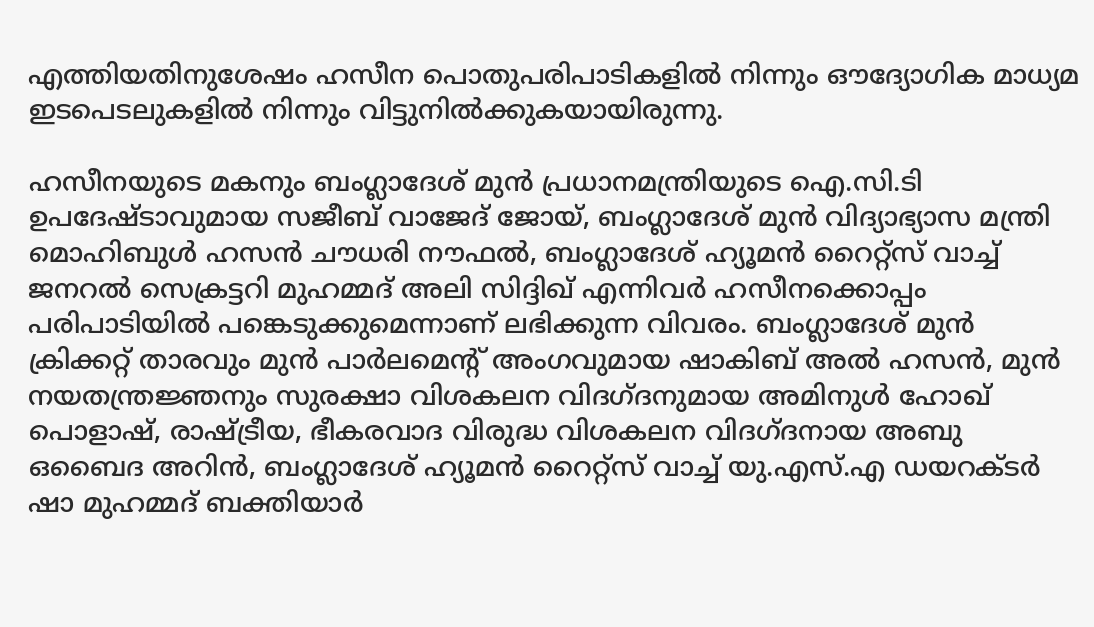എത്തിയതിനുശേഷം ഹസീന പൊതുപരിപാടികളിൽ നിന്നും ഔദ്യോഗിക മാധ്യമ ഇടപെടലുകളിൽ നിന്നും വിട്ടുനിൽക്കുകയായിരുന്നു.

ഹസീനയുടെ മകനും ബംഗ്ലാദേശ് മുൻ പ്രധാനമന്ത്രിയുടെ ഐ.സി.ടി ഉപദേഷ്ടാവുമായ സജീബ് വാജേദ് ജോയ്, ബംഗ്ലാദേശ് മുൻ വിദ്യാഭ്യാസ മന്ത്രി മൊഹിബുൾ ഹസൻ ചൗധരി നൗഫൽ, ബംഗ്ലാദേശ് ഹ്യൂമൻ റൈറ്റ്സ് വാച്ച് ജനറൽ സെക്രട്ടറി മുഹമ്മദ് അലി സിദ്ദിഖ് എന്നിവർ ഹസീനക്കൊപ്പം പരിപാടിയിൽ പങ്കെടുക്കുമെന്നാണ് ലഭിക്കുന്ന വിവരം. ബംഗ്ലാദേശ് മുൻ ക്രിക്കറ്റ് താരവും മുൻ പാർലമെന്‍റ് അംഗവുമായ ഷാകിബ് അൽ ഹസൻ, മുൻ നയതന്ത്രജ്ഞനും സുരക്ഷാ വിശകലന വിദഗ്ദനുമായ അമിനുൾ ഹോഖ് പൊളാഷ്, രാഷ്ട്രീയ, ഭീകരവാദ വിരുദ്ധ വിശകലന വിദഗ്ദനായ അബു ഒബൈദ അറിൻ, ബംഗ്ലാദേശ് ഹ്യൂമൻ റൈറ്റ്സ് വാച്ച് യു.എസ്.എ ഡയറക്ടർ ഷാ മുഹമ്മദ് ബക്തിയാർ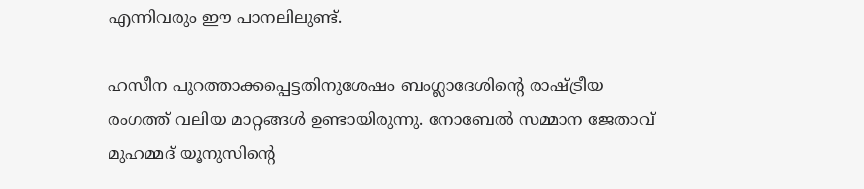എന്നിവരും ഈ പാനലിലുണ്ട്.

ഹസീന പുറത്താക്കപ്പെട്ടതിനുശേഷം ബംഗ്ലാദേശിന്‍റെ രാഷ്ട്രീയ രംഗത്ത് വലിയ മാറ്റങ്ങൾ ഉണ്ടായിരുന്നു. നോബേൽ സമ്മാന ജേതാവ് മുഹമ്മദ് യൂനുസിന്‍റെ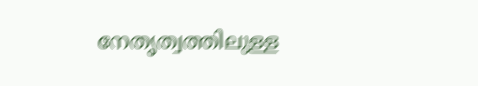നേതൃത്വത്തിലുള്ള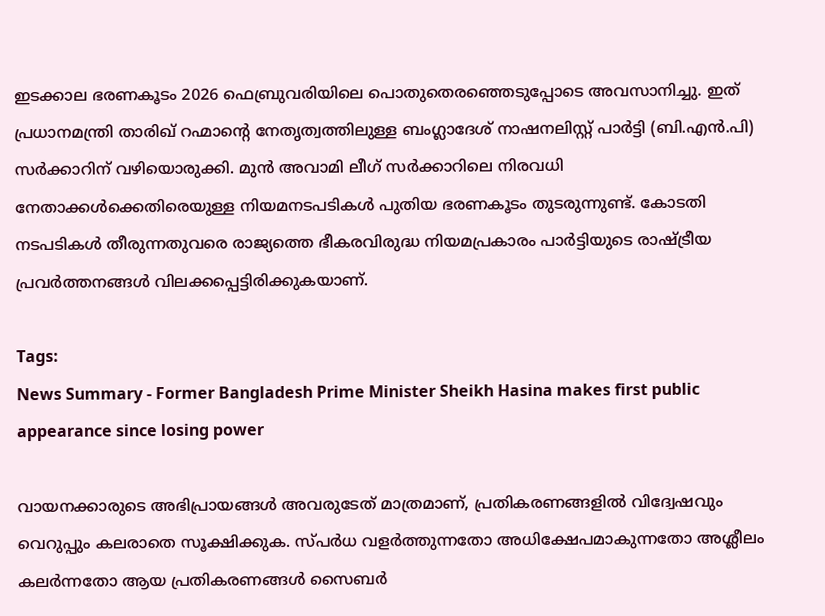ഇടക്കാല ഭരണകൂടം 2026 ഫെബ്രുവരിയിലെ പൊതുതെരഞ്ഞെടുപ്പോടെ അവസാനിച്ചു. ഇത് പ്രധാനമന്ത്രി താരിഖ് റഹ്മാന്‍റെ നേതൃത്വത്തിലുള്ള ബംഗ്ലാദേശ് നാഷനലിസ്റ്റ് പാർട്ടി (ബി.എൻ.പി) സർക്കാറിന് വഴിയൊരുക്കി. മുൻ അവാമി ലീഗ് സർക്കാറിലെ നിരവധി നേതാക്കൾക്കെതിരെയുള്ള നിയമനടപടികൾ പുതിയ ഭരണകൂടം തുടരുന്നുണ്ട്. കോടതി നടപടികൾ തീരുന്നതുവരെ രാജ്യത്തെ ഭീകരവിരുദ്ധ നിയമപ്രകാരം പാർട്ടിയുടെ രാഷ്ട്രീയ പ്രവർത്തനങ്ങൾ വിലക്കപ്പെട്ടിരിക്കുകയാണ്.

Tags:
News Summary - Former Bangladesh Prime Minister Sheikh Hasina makes first public appearance since losing power

വായനക്കാരുടെ അഭിപ്രായങ്ങള്‍ അവരുടേത് മാത്രമാണ്, പ്രതികരണങ്ങളിൽ വിദ്വേഷവും വെറുപ്പും കലരാതെ സൂക്ഷിക്കുക. സ്പർധ വളർത്തുന്നതോ അധിക്ഷേപമാകുന്നതോ അശ്ലീലം കലർന്നതോ ആയ പ്രതികരണങ്ങൾ സൈബർ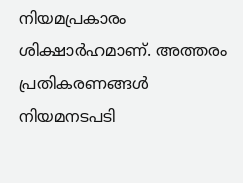നിയമപ്രകാരം ശിക്ഷാർഹമാണ്. അത്തരം പ്രതികരണങ്ങൾ നിയമനടപടി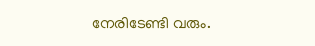നേരിടേണ്ടി വരും.